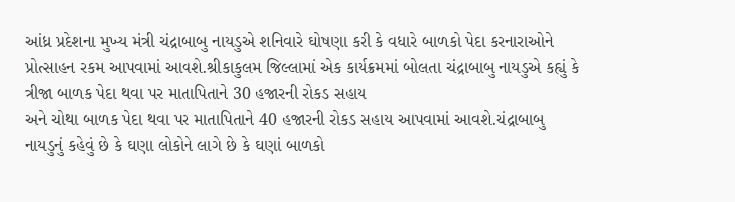આંધ્ર પ્રદેશના મુખ્ય મંત્રી ચંદ્રાબાબુ નાયડુએ શનિવારે ઘોષણા કરી કે વધારે બાળકો પેદા કરનારાઓને પ્રોત્સાહન રકમ આપવામાં આવશે.શ્રીકાકુલમ જિલ્લામાં એક કાર્યક્રમમાં બોલતા ચંદ્રાબાબુ નાયડુએ કહ્યું કે ત્રીજા બાળક પેદા થવા પર માતાપિતાને 30 હજારની રોકડ સહાય
અને ચોથા બાળક પેદા થવા પર માતાપિતાને 40 હજારની રોકડ સહાય આપવામાં આવશે.ચંદ્રાબાબુ નાયડુનું કહેવું છે કે ઘણા લોકોને લાગે છે કે ઘણાં બાળકો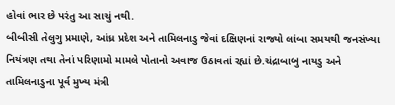હોવાં ભાર છે પરંતુ આ સાચું નથી.
બીબીસી તેલુગુ પ્રમાણે, આંધ્ર પ્રદેશ અને તામિલનાડુ જેવાં દક્ષિણનાં રાજ્યો લાંબા સમયથી જનસંખ્યા નિયંત્રણ તથા તેનાં પરિણામો મામલે પોતાનો અવાજ ઉઠાવતાં રહ્યાં છે.ચંદ્રાબાબુ નાયડુ અને તામિલનાડુના પૂર્વ મુખ્ય મંત્રી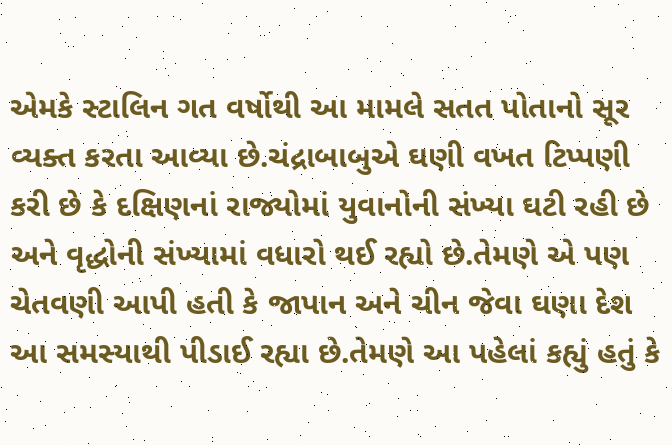એમકે સ્ટાલિન ગત વર્ષોથી આ મામલે સતત પોતાનો સૂર વ્યક્ત કરતા આવ્યા છે.ચંદ્રાબાબુએ ઘણી વખત ટિપ્પણી કરી છે કે દક્ષિણનાં રાજ્યોમાં યુવાનોની સંખ્યા ઘટી રહી છે
અને વૃદ્ધોની સંખ્યામાં વધારો થઈ રહ્યો છે.તેમણે એ પણ ચેતવણી આપી હતી કે જાપાન અને ચીન જેવા ઘણા દેશ આ સમસ્યાથી પીડાઈ રહ્યા છે.તેમણે આ પહેલાં કહ્યું હતું કે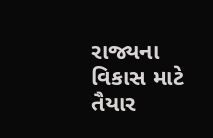રાજ્યના વિકાસ માટે તૈયાર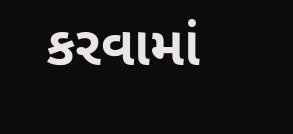કરવામાં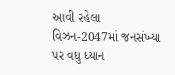આવી રહેલા વિઝન-2047માં જનસંખ્યા પર વધુ ધ્યાન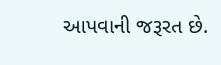આપવાની જરૂરત છે.